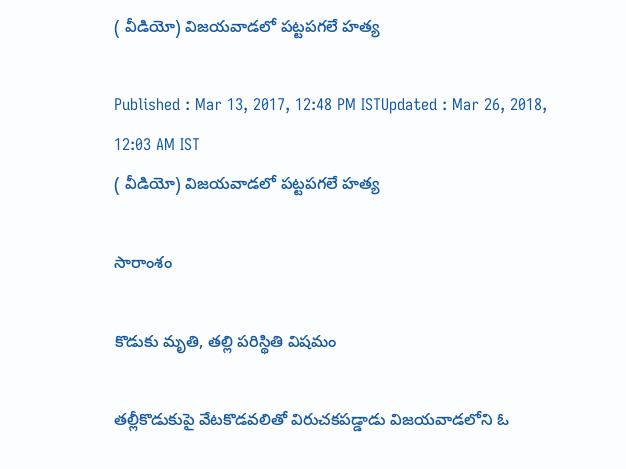( వీడియో) విజయవాడలో పట్టపగలే హత్య

Published : Mar 13, 2017, 12:48 PM ISTUpdated : Mar 26, 2018, 12:03 AM IST
( వీడియో) విజయవాడలో పట్టపగలే హత్య

సారాంశం

కొడుకు మృతి, తల్లి పరిస్థితి విషమం

తల్లీకొడుకుపై వేటకొడవలితో విరుచకపడ్డాడు విజయవాడలోని ఓ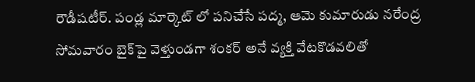రౌడీషటీర్. పండ్ల మార్కెట్ లో పనిచేసే పద్మ, ఆమె కుమారుడు నరేంద్ర సోమవారం బైక్‌పై వెళ్తుండగా శంకర్ అనే వ్యక్తి వేటకొడవలితో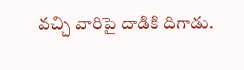వచ్చి వారిపై దాడికి దిగాడు.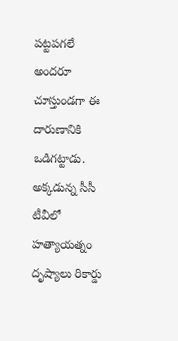పట్టపగలే అందరూ చూస్తుండగా ఈ దారుణానికి ఒడిగట్టాడు. అక్కడున్న సీసీ టీవీలో హత్యాయత్నం దృష్యాలు రికార్డు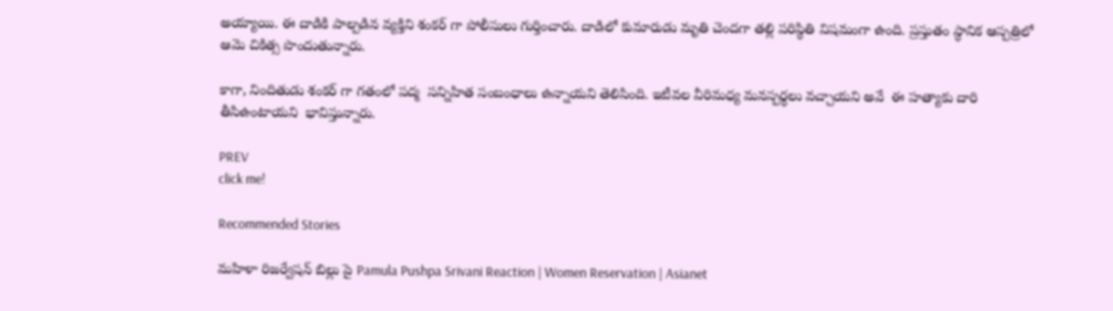అయ్యాయి. ఈ దాడికి పాల్పడిన వ్యక్తిని శంకర్ గా పోలీసులు గుర్తించారు. దాడిలో కుమారుడు మృతి చెందగా తల్లి పరిస్థితి విషమంగా ఉంది. ప్రస్తుతం స్థానిక ఆస్పత్రిలో ఆమె చికిత్స పొందుతున్నారు.

కాగా, నిందితుడు శంకర్ గా గతంలో పద్మ  సన్నిహిత సంబంధాలు ఉన్నాయని తెలిసింది. ఇటీవల వీరిమధ్య మనస్పర్ధలు వచ్చాయని అవే  ఈ హత్యాకు దారి తీసిఉంటాయని  భావిస్తున్నారు.

PREV
click me!

Recommended Stories

మహిళా రిజర్వేషన్ బిల్లు పై Pamula Pushpa Srivani Reaction | Women Reservation | Asianet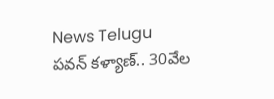News Telugu
పవన్‌ కళ్యాణ్‌.. 30వేల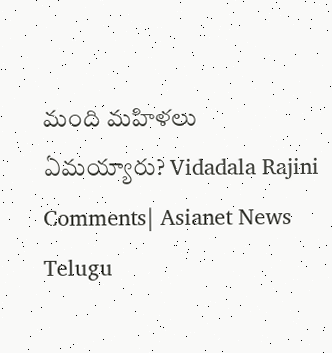మంది మహిళలు ఏమయ్యారు? Vidadala Rajini Comments| Asianet News Telugu